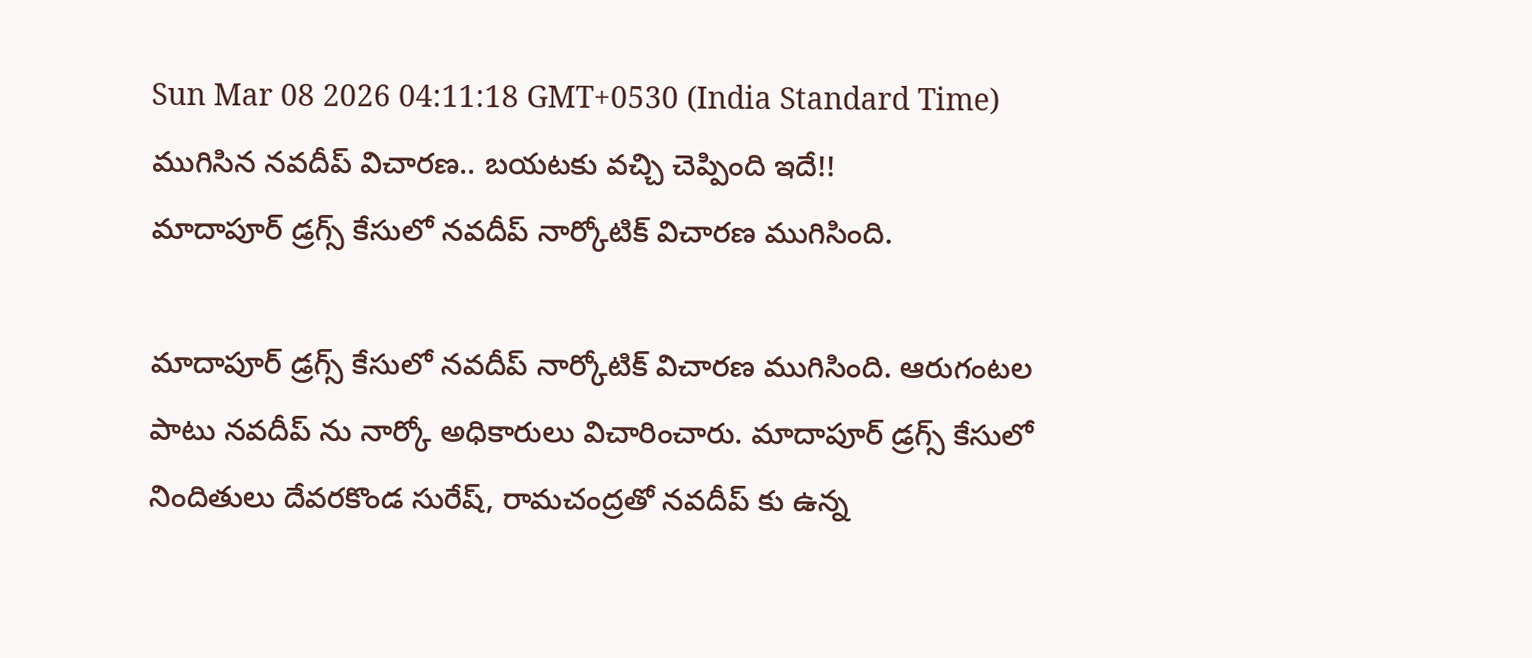Sun Mar 08 2026 04:11:18 GMT+0530 (India Standard Time)
ముగిసిన నవదీప్ విచారణ.. బయటకు వచ్చి చెప్పింది ఇదే!!
మాదాపూర్ డ్రగ్స్ కేసులో నవదీప్ నార్కోటిక్ విచారణ ముగిసింది.

మాదాపూర్ డ్రగ్స్ కేసులో నవదీప్ నార్కోటిక్ విచారణ ముగిసింది. ఆరుగంటల పాటు నవదీప్ ను నార్కో అధికారులు విచారించారు. మాదాపూర్ డ్రగ్స్ కేసులో నిందితులు దేవరకొండ సురేష్, రామచంద్రతో నవదీప్ కు ఉన్న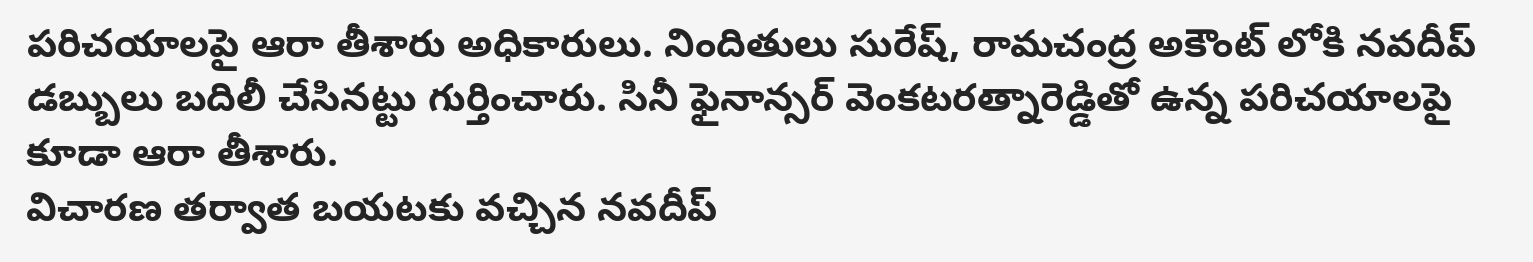పరిచయాలపై ఆరా తీశారు అధికారులు. నిందితులు సురేష్, రామచంద్ర అకౌంట్ లోకి నవదీప్ డబ్బులు బదిలీ చేసినట్టు గుర్తించారు. సినీ ఫైనాన్సర్ వెంకటరత్నారెడ్డితో ఉన్న పరిచయాలపై కూడా ఆరా తీశారు.
విచారణ తర్వాత బయటకు వచ్చిన నవదీప్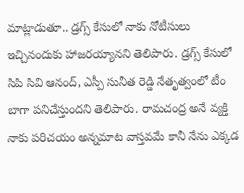మాట్లాడుతూ.. డ్రగ్స్ కేసులో నాకు నోటీసులు ఇచ్చినందుకు హాజరయ్యానని తెలిపారు. డ్రగ్స్ కేసులో సిపి సివి ఆనంద్, ఎస్పీ సునీత రెడ్డి నేతృత్వంలో టీం బాగా పనిచేస్తుందని తెలిపారు. రామచంద్ర అనే వ్యక్తి నాకు పరిచయం అన్నమాట వాస్తవమే కానీ నేను ఎక్కడ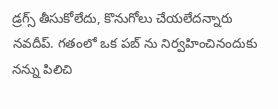డ్రగ్స్ తీసుకోలేదు, కొనుగోలు చేయలేదన్నారు నవదీప్. గతంలో ఒక పబ్ ను నిర్వహించినందుకు నన్ను పిలిచి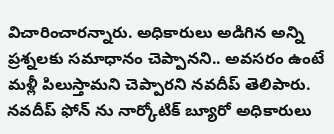విచారించారన్నారు. అధికారులు అడిగిన అన్ని ప్రశ్నలకు సమాధానం చెప్పానని.. అవసరం ఉంటే మళ్లీ పిలుస్తామని చెప్పారని నవదీప్ తెలిపారు. నవదీప్ ఫోన్ ను నార్కోటిక్ బ్యూరో అధికారులు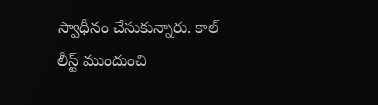స్వాధీనం చేసుకున్నారు. కాల్ లీస్ట్ ముందుంచి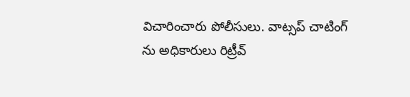విచారించారు పోలీసులు. వాట్సప్ చాటింగ్ ను అధికారులు రిట్రీవ్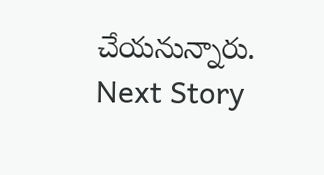చేయనున్నారు.
Next Story